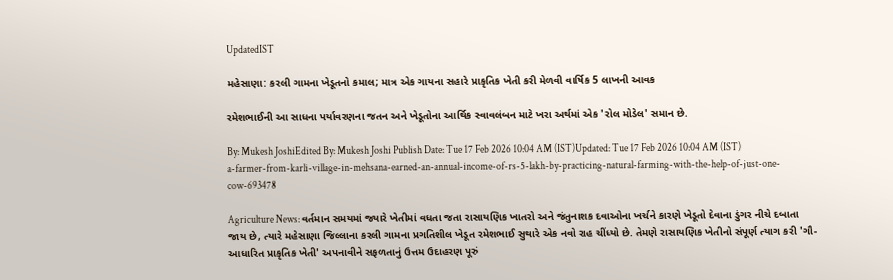UpdatedIST

મહેસાણા: કરલી ગામના ખેડૂતનો કમાલ; માત્ર એક ગાયના સહારે પ્રાકૃતિક ખેતી કરી મેળવી વાર્ષિક 5 લાખની આવક

રમેશભાઈની આ સાધના પર્યાવરણના જતન અને ખેડૂતોના આર્થિક સ્વાવલંબન માટે ખરા અર્થમાં એક 'રોલ મોડેલ' સમાન છે.

By: Mukesh JoshiEdited By: Mukesh Joshi Publish Date: Tue 17 Feb 2026 10:04 AM (IST)Updated: Tue 17 Feb 2026 10:04 AM (IST)
a-farmer-from-karli-village-in-mehsana-earned-an-annual-income-of-rs-5-lakh-by-practicing-natural-farming-with-the-help-of-just-one-cow-693478

Agriculture News: વર્તમાન સમયમાં જ્યારે ખેતીમાં વધતા જતા રાસાયણિક ખાતરો અને જંતુનાશક દવાઓના ખર્ચને કારણે ખેડૂતો દેવાના ડુંગર નીચે દબાતા જાય છે, ત્યારે મહેસાણા જિલ્લાના કરલી ગામના પ્રગતિશીલ ખેડૂત રમેશભાઈ સુથારે એક નવો રાહ ચીંધ્યો છે. તેમણે રાસાયણિક ખેતીનો સંપૂર્ણ ત્યાગ કરી 'ગૌ-આધારિત પ્રાકૃતિક ખેતી' અપનાવીને સફળતાનું ઉત્તમ ઉદાહરણ પૂરું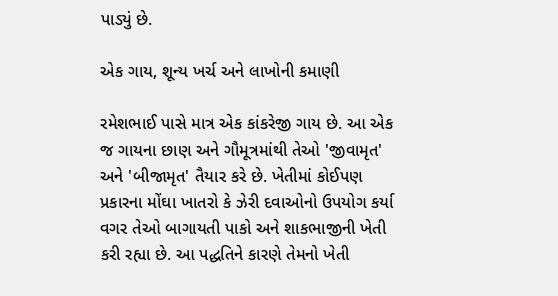પાડ્યું છે.

એક ગાય, શૂન્ય ખર્ચ અને લાખોની કમાણી

રમેશભાઈ પાસે માત્ર એક કાંકરેજી ગાય છે. આ એક જ ગાયના છાણ અને ગૌમૂત્રમાંથી તેઓ 'જીવામૃત' અને 'બીજામૃત' તૈયાર કરે છે. ખેતીમાં કોઈપણ પ્રકારના મોંઘા ખાતરો કે ઝેરી દવાઓનો ઉપયોગ કર્યા વગર તેઓ બાગાયતી પાકો અને શાકભાજીની ખેતી કરી રહ્યા છે. આ પદ્ધતિને કારણે તેમનો ખેતી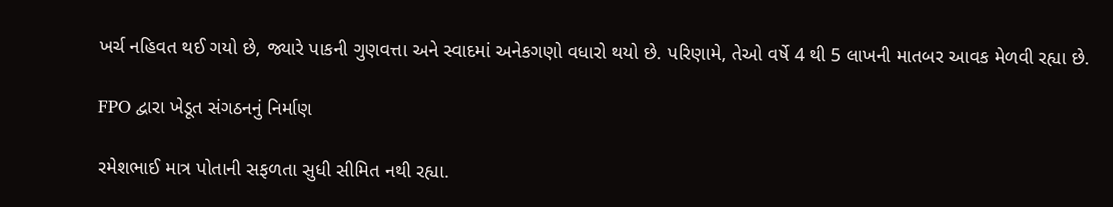ખર્ચ નહિવત થઈ ગયો છે, જ્યારે પાકની ગુણવત્તા અને સ્વાદમાં અનેકગણો વધારો થયો છે. પરિણામે, તેઓ વર્ષે 4 થી 5 લાખની માતબર આવક મેળવી રહ્યા છે.

FPO દ્વારા ખેડૂત સંગઠનનું નિર્માણ

રમેશભાઈ માત્ર પોતાની સફળતા સુધી સીમિત નથી રહ્યા.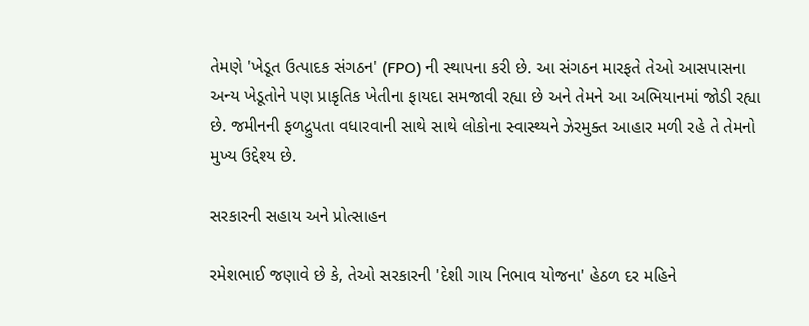તેમણે 'ખેડૂત ઉત્પાદક સંગઠન' (FPO) ની સ્થાપના કરી છે. આ સંગઠન મારફતે તેઓ આસપાસના અન્ય ખેડૂતોને પણ પ્રાકૃતિક ખેતીના ફાયદા સમજાવી રહ્યા છે અને તેમને આ અભિયાનમાં જોડી રહ્યા છે. જમીનની ફળદ્રુપતા વધારવાની સાથે સાથે લોકોના સ્વાસ્થ્યને ઝેરમુક્ત આહાર મળી રહે તે તેમનો મુખ્ય ઉદ્દેશ્ય છે.

સરકારની સહાય અને પ્રોત્સાહન

રમેશભાઈ જણાવે છે કે, તેઓ સરકારની 'દેશી ગાય નિભાવ યોજના' હેઠળ દર મહિને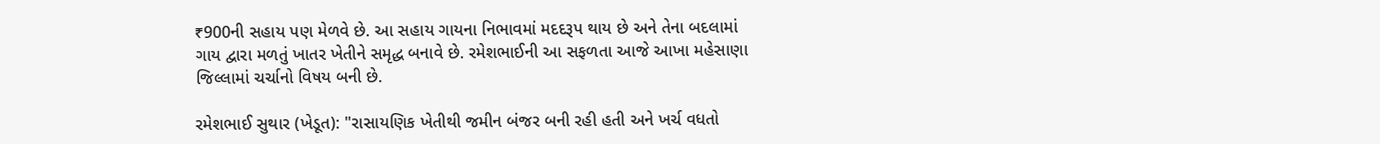₹900ની સહાય પણ મેળવે છે. આ સહાય ગાયના નિભાવમાં મદદરૂપ થાય છે અને તેના બદલામાં ગાય દ્વારા મળતું ખાતર ખેતીને સમૃદ્ધ બનાવે છે. રમેશભાઈની આ સફળતા આજે આખા મહેસાણા જિલ્લામાં ચર્ચાનો વિષય બની છે.

રમેશભાઈ સુથાર (ખેડૂત): "રાસાયણિક ખેતીથી જમીન બંજર બની રહી હતી અને ખર્ચ વધતો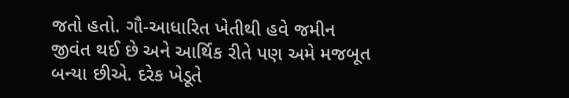જતો હતો. ગૌ-આધારિત ખેતીથી હવે જમીન જીવંત થઈ છે અને આર્થિક રીતે પણ અમે મજબૂત બન્યા છીએ. દરેક ખેડૂતે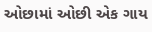ઓછામાં ઓછી એક ગાય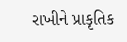રાખીને પ્રાકૃતિક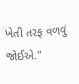ખેતી તરફ વળવું જોઈએ."